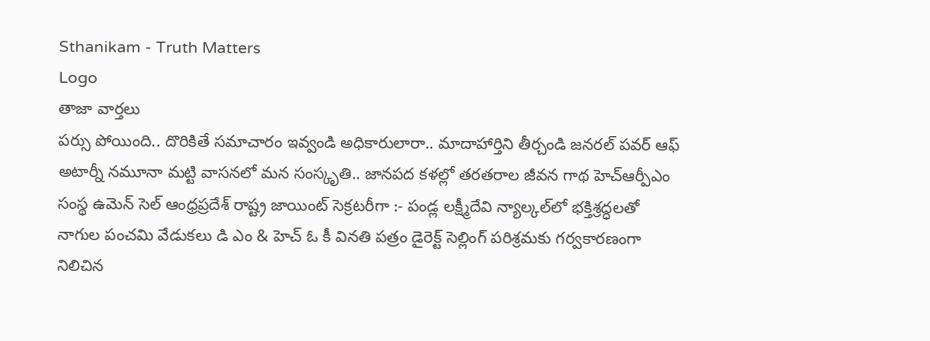Sthanikam - Truth Matters
Logo
తాజా వార్తలు
పర్సు పోయింది.. దొరికితే సమాచారం ఇవ్వండి అధికారులారా.. మాదాహార్తిని తీర్చండి జనరల్ పవర్ ఆఫ్ అటార్నీ నమూనా మట్టి వాసనలో మన సంస్కృతి.. జానపద కళల్లో తరతరాల జీవన గాథ హెచ్ఆర్పీఎం సంస్థ ఉమెన్ సెల్ ఆంధ్రప్రదేశ్ రాష్ట్ర జాయింట్ సెక్రటరీగా :- పండ్ల లక్ష్మీదేవి న్యాల్కల్‌లో భక్తిశ్రద్ధలతో నాగుల పంచమి వేడుకలు డి ఎం & హెచ్ ఓ కీ వినతి పత్రం డైరెక్ట్ సెల్లింగ్ పరిశ్రమకు గర్వకారణంగా నిలిచిన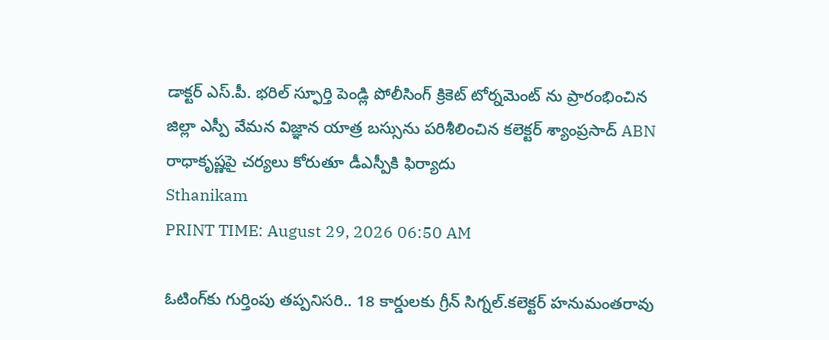డాక్టర్ ఎస్.పీ. భరిల్ స్ఫూర్తి పెండ్లి పోలీసింగ్ క్రికెట్ టోర్నమెంట్ ను ప్రారంభించిన జిల్లా ఎస్పీ వేమన విజ్ఞాన యాత్ర బస్సును పరిశీలించిన కలెక్టర్ శ్యాంప్రసాద్ ABN రాధాకృష్ణపై చర్యలు కోరుతూ డీఎస్పీకి ఫిర్యాదు
Sthanikam
PRINT TIME: August 29, 2026 06:50 AM

ఓటింగ్‌కు గుర్తింపు తప్పనిసరి.. 18 కార్డులకు గ్రీన్ సిగ్నల్.కలెక్టర్ హనుమంతరావు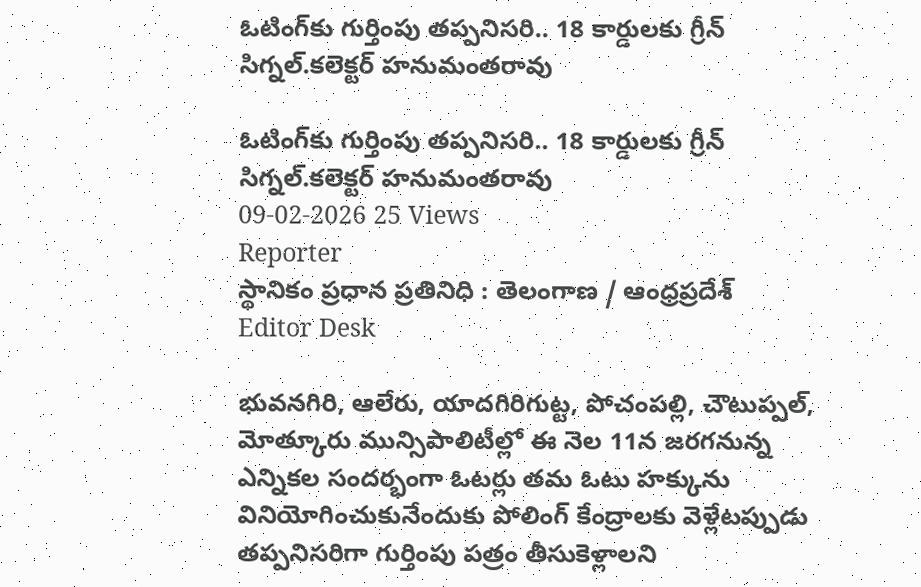ఓటింగ్‌కు గుర్తింపు తప్పనిసరి.. 18 కార్డులకు గ్రీన్ సిగ్నల్.కలెక్టర్ హనుమంతరావు

ఓటింగ్‌కు గుర్తింపు తప్పనిసరి.. 18 కార్డులకు గ్రీన్ సిగ్నల్.కలెక్టర్ హనుమంతరావు
09-02-2026 25 Views
Reporter
స్థానికం ప్రధాన ప్రతినిధి : తెలంగాణ / ఆంధ్రప్రదేశ్
Editor Desk

భువనగిరి, ఆలేరు, యాదగిరిగుట్ట, పోచంపల్లి, చౌటుప్పల్, మోత్కూరు మున్సిపాలిటీల్లో ఈ నెల 11న జరగనున్న ఎన్నికల సందర్భంగా ఓటర్లు తమ ఓటు హక్కును వినియోగించుకునేందుకు పోలింగ్ కేంద్రాలకు వెళ్లేటప్పుడు తప్పనిసరిగా గుర్తింపు పత్రం తీసుకెళ్లాలని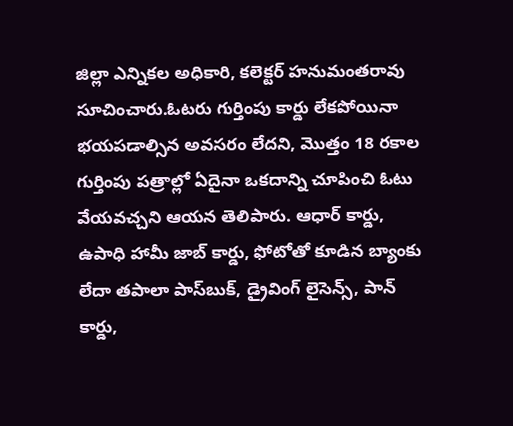జిల్లా ఎన్నికల అధికారి, కలెక్టర్ హనుమంతరావు సూచించారు.ఓటరు గుర్తింపు కార్డు లేకపోయినా భయపడాల్సిన అవసరం లేదని, మొత్తం 18 రకాల గుర్తింపు పత్రాల్లో ఏదైనా ఒకదాన్ని చూపించి ఓటు వేయవచ్చని ఆయన తెలిపారు. ఆధార్ కార్డు, ఉపాధి హామీ జాబ్ కార్డు, ఫోటోతో కూడిన బ్యాంకు లేదా తపాలా పాస్‌బుక్, డ్రైవింగ్ లైసెన్స్, పాన్ కార్డు,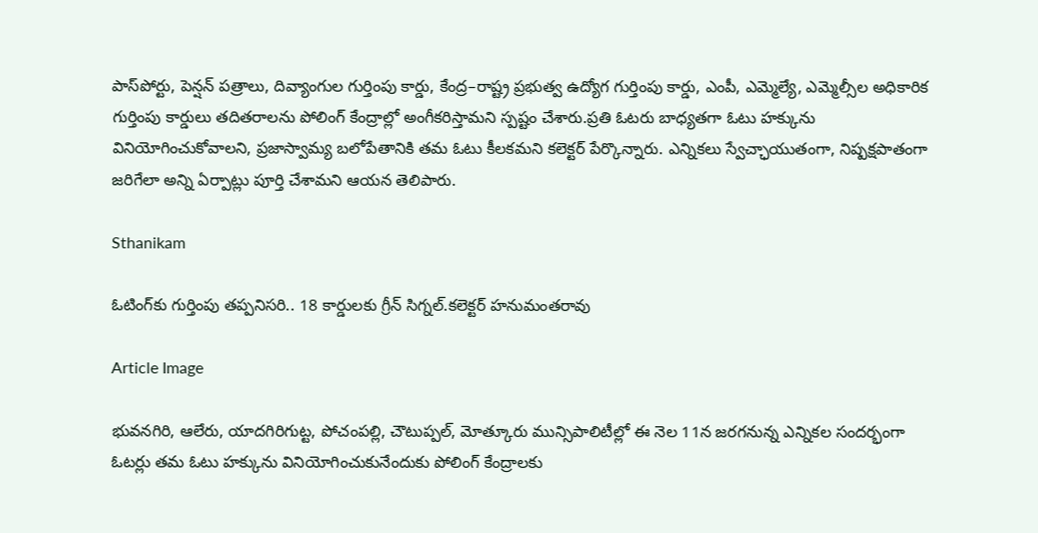పాస్‌పోర్టు, పెన్షన్ పత్రాలు, దివ్యాంగుల గుర్తింపు కార్డు, కేంద్ర–రాష్ట్ర ప్రభుత్వ ఉద్యోగ గుర్తింపు కార్డు, ఎంపీ, ఎమ్మెల్యే, ఎమ్మెల్సీల అధికారిక గుర్తింపు కార్డులు తదితరాలను పోలింగ్ కేంద్రాల్లో అంగీకరిస్తామని స్పష్టం చేశారు.ప్రతి ఓటరు బాధ్యతగా ఓటు హక్కును వినియోగించుకోవాలని, ప్రజాస్వామ్య బలోపేతానికి తమ ఓటు కీలకమని కలెక్టర్ పేర్కొన్నారు. ఎన్నికలు స్వేచ్ఛాయుతంగా, నిష్పక్షపాతంగా జరిగేలా అన్ని ఏర్పాట్లు పూర్తి చేశామని ఆయన తెలిపారు.

Sthanikam

ఓటింగ్‌కు గుర్తింపు తప్పనిసరి.. 18 కార్డులకు గ్రీన్ సిగ్నల్.కలెక్టర్ హనుమంతరావు

Article Image

భువనగిరి, ఆలేరు, యాదగిరిగుట్ట, పోచంపల్లి, చౌటుప్పల్, మోత్కూరు మున్సిపాలిటీల్లో ఈ నెల 11న జరగనున్న ఎన్నికల సందర్భంగా ఓటర్లు తమ ఓటు హక్కును వినియోగించుకునేందుకు పోలింగ్ కేంద్రాలకు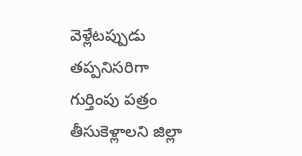వెళ్లేటప్పుడు తప్పనిసరిగా గుర్తింపు పత్రం తీసుకెళ్లాలని జిల్లా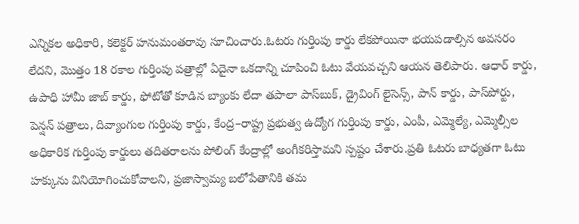ఎన్నికల అధికారి, కలెక్టర్ హనుమంతరావు సూచించారు.ఓటరు గుర్తింపు కార్డు లేకపోయినా భయపడాల్సిన అవసరం లేదని, మొత్తం 18 రకాల గుర్తింపు పత్రాల్లో ఏదైనా ఒకదాన్ని చూపించి ఓటు వేయవచ్చని ఆయన తెలిపారు. ఆధార్ కార్డు, ఉపాధి హామీ జాబ్ కార్డు, ఫోటోతో కూడిన బ్యాంకు లేదా తపాలా పాస్‌బుక్, డ్రైవింగ్ లైసెన్స్, పాన్ కార్డు, పాస్‌పోర్టు, పెన్షన్ పత్రాలు, దివ్యాంగుల గుర్తింపు కార్డు, కేంద్ర–రాష్ట్ర ప్రభుత్వ ఉద్యోగ గుర్తింపు కార్డు, ఎంపీ, ఎమ్మెల్యే, ఎమ్మెల్సీల అధికారిక గుర్తింపు కార్డులు తదితరాలను పోలింగ్ కేంద్రాల్లో అంగీకరిస్తామని స్పష్టం చేశారు.ప్రతి ఓటరు బాధ్యతగా ఓటు హక్కును వినియోగించుకోవాలని, ప్రజాస్వామ్య బలోపేతానికి తమ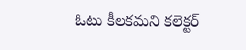ఓటు కీలకమని కలెక్టర్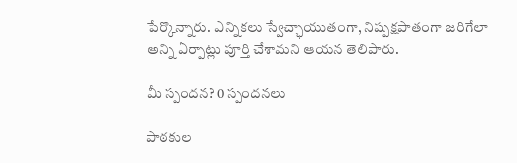పేర్కొన్నారు. ఎన్నికలు స్వేచ్ఛాయుతంగా, నిష్పక్షపాతంగా జరిగేలా అన్ని ఏర్పాట్లు పూర్తి చేశామని ఆయన తెలిపారు.

మీ స్పందన? 0 స్పందనలు

పాఠకుల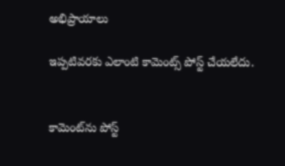అభిప్రాయాలు

ఇప్పటివరకు ఎలాంటి కామెంట్స్ పోస్ట్ చేయలేదు.


కామెంట్‌ను పోస్ట్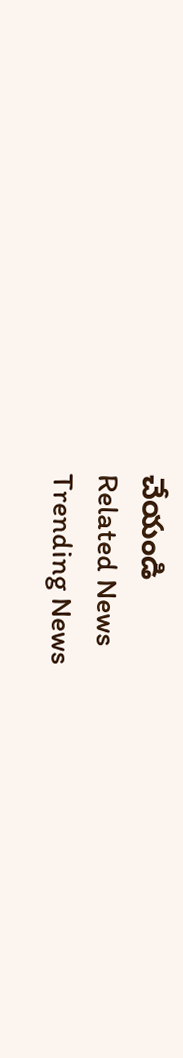చేయండి
Related News
Trending News